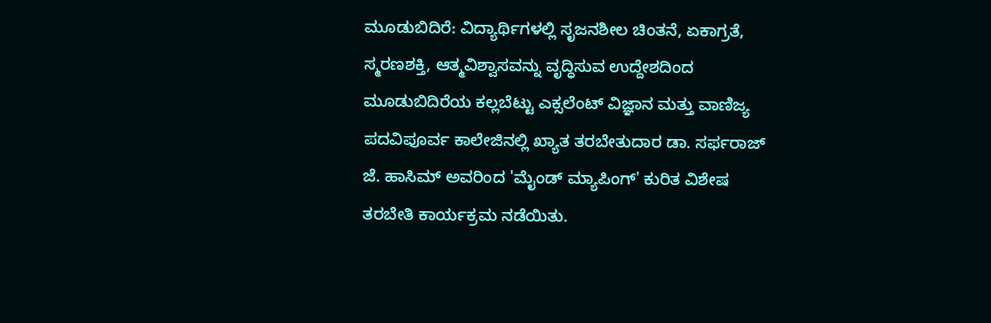ಮೂಡುಬಿದಿರೆ: ವಿದ್ಯಾರ್ಥಿಗಳಲ್ಲಿ ಸೃಜನಶೀಲ ಚಿಂತನೆ, ಏಕಾಗ್ರತೆ, ಸ್ಮರಣಶಕ್ತಿ, ಆತ್ಮವಿಶ್ವಾಸವನ್ನು ವೃದ್ಧಿಸುವ ಉದ್ದೇಶದಿಂದ ಮೂಡುಬಿದಿರೆಯ ಕಲ್ಲಬೆಟ್ಟು ಎಕ್ಸಲೆಂಟ್ ವಿಜ್ಞಾನ ಮತ್ತು ವಾಣಿಜ್ಯ ಪದವಿಪೂರ್ವ ಕಾಲೇಜಿನಲ್ಲಿ ಖ್ಯಾತ ತರಬೇತುದಾರ ಡಾ. ಸರ್ಫರಾಜ್ ಜೆ. ಹಾಸಿಮ್ ಅವರಿಂದ 'ಮೈಂಡ್ ಮ್ಯಾಪಿಂಗ್' ಕುರಿತ ವಿಶೇಷ ತರಬೇತಿ ಕಾರ್ಯಕ್ರಮ ನಡೆಯಿತು.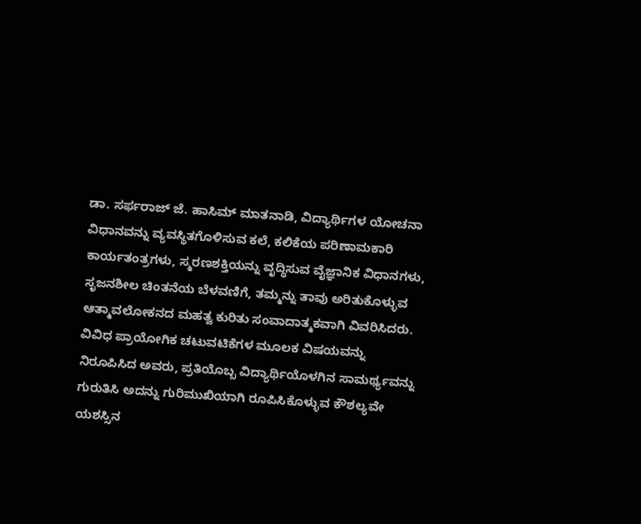ಡಾ. ಸರ್ಫರಾಜ್ ಜೆ. ಹಾಸಿಮ್ ಮಾತನಾಡಿ, ವಿದ್ಯಾರ್ಥಿಗಳ ಯೋಚನಾ ವಿಧಾನವನ್ನು ವ್ಯವಸ್ಥಿತಗೊಳಿಸುವ ಕಲೆ, ಕಲಿಕೆಯ ಪರಿಣಾಮಕಾರಿ ಕಾರ್ಯತಂತ್ರಗಳು, ಸ್ಮರಣಶಕ್ತಿಯನ್ನು ವೃದ್ಧಿಸುವ ವೈಜ್ಞಾನಿಕ ವಿಧಾನಗಳು, ಸೃಜನಶೀಲ ಚಿಂತನೆಯ ಬೆಳವಣಿಗೆ, ತಮ್ಮನ್ನು ತಾವು ಅರಿತುಕೊಳ್ಳುವ ಆತ್ಮಾವಲೋಕನದ ಮಹತ್ವ ಕುರಿತು ಸಂವಾದಾತ್ಮಕವಾಗಿ ವಿವರಿಸಿದರು.
ವಿವಿಧ ಪ್ರಾಯೋಗಿಕ ಚಟುವಟಿಕೆಗಳ ಮೂಲಕ ವಿಷಯವನ್ನು ನಿರೂಪಿಸಿದ ಅವರು, ಪ್ರತಿಯೊಬ್ಬ ವಿದ್ಯಾರ್ಥಿಯೊಳಗಿನ ಸಾಮರ್ಥ್ಯವನ್ನು ಗುರುತಿಸಿ ಅದನ್ನು ಗುರಿಮುಖಿಯಾಗಿ ರೂಪಿಸಿಕೊಳ್ಳುವ ಕೌಶಲ್ಯವೇ ಯಶಸ್ಸಿನ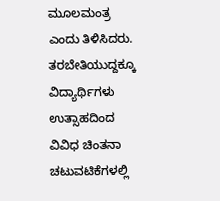ಮೂಲಮಂತ್ರ ಎಂದು ತಿಳಿಸಿದರು. ತರಬೇತಿಯುದ್ದಕ್ಕೂ ವಿದ್ಯಾರ್ಥಿಗಳು ಉತ್ಸಾಹದಿಂದ ವಿವಿಧ ಚಿಂತನಾ ಚಟುವಟಿಕೆಗಳಲ್ಲಿ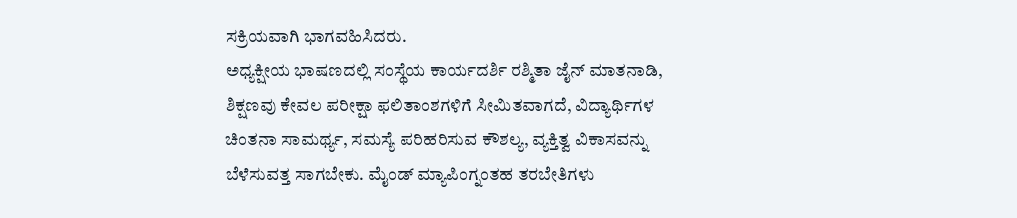ಸಕ್ರಿಯವಾಗಿ ಭಾಗವಹಿಸಿದರು.
ಅಧ್ಯಕ್ಷೀಯ ಭಾಷಣದಲ್ಲಿ ಸಂಸ್ಥೆಯ ಕಾರ್ಯದರ್ಶಿ ರಶ್ಮಿತಾ ಜೈನ್ ಮಾತನಾಡಿ, ಶಿಕ್ಷಣವು ಕೇವಲ ಪರೀಕ್ಷಾ ಫಲಿತಾಂಶಗಳಿಗೆ ಸೀಮಿತವಾಗದೆ, ವಿದ್ಯಾರ್ಥಿಗಳ ಚಿಂತನಾ ಸಾಮರ್ಥ್ಯ, ಸಮಸ್ಯೆ ಪರಿಹರಿಸುವ ಕೌಶಲ್ಯ, ವ್ಯಕ್ತಿತ್ವ ವಿಕಾಸವನ್ನು ಬೆಳೆಸುವತ್ತ ಸಾಗಬೇಕು. ಮೈಂಡ್ ಮ್ಯಾಪಿಂಗ್ನಂತಹ ತರಬೇತಿಗಳು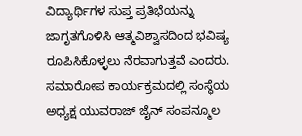ವಿದ್ಯಾರ್ಥಿಗಳ ಸುಪ್ತ ಪ್ರತಿಭೆಯನ್ನು ಜಾಗೃತಗೊಳಿಸಿ ಆತ್ಮವಿಶ್ವಾಸದಿಂದ ಭವಿಷ್ಯ ರೂಪಿಸಿಕೊಳ್ಳಲು ನೆರವಾಗುತ್ತವೆ ಎಂದರು.
ಸಮಾರೋಪ ಕಾರ್ಯಕ್ರಮದಲ್ಲಿ ಸಂಸ್ಥೆಯ ಅಧ್ಯಕ್ಷ ಯುವರಾಜ್ ಜೈನ್ ಸಂಪನ್ಮೂಲ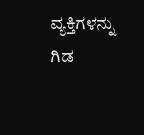ವ್ಯಕ್ತಿಗಳನ್ನು ಗಿಡ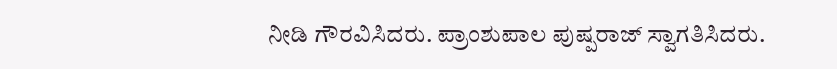ನೀಡಿ ಗೌರವಿಸಿದರು. ಪ್ರಾಂಶುಪಾಲ ಪುಷ್ಪರಾಜ್ ಸ್ವಾಗತಿಸಿದರು.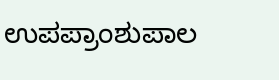ಉಪಪ್ರಾಂಶುಪಾಲ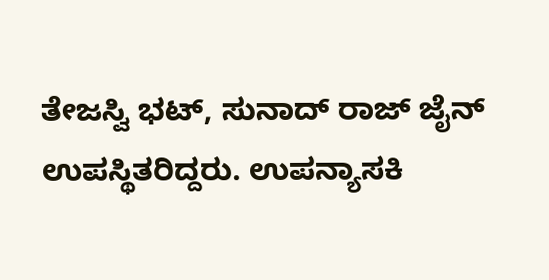ತೇಜಸ್ವಿ ಭಟ್, ಸುನಾದ್ ರಾಜ್ ಜೈನ್ ಉಪಸ್ಥಿತರಿದ್ದರು. ಉಪನ್ಯಾಸಕಿ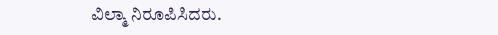ವಿಲ್ಮಾ ನಿರೂಪಿಸಿದರು.